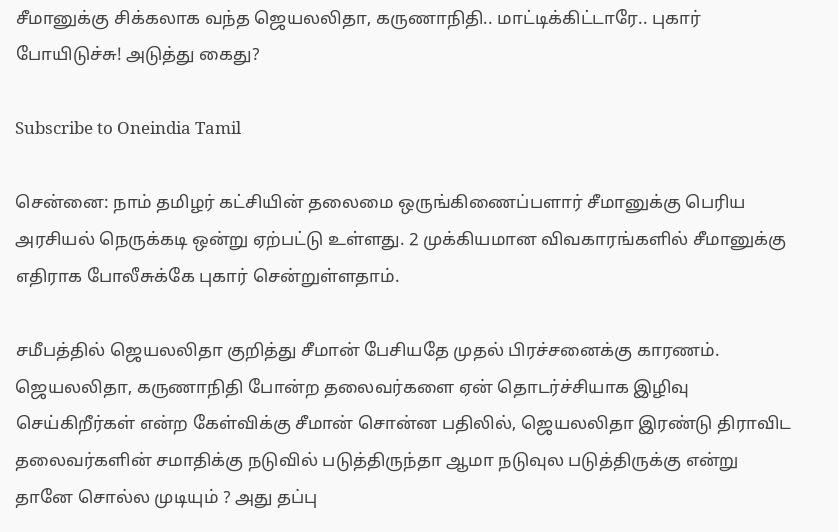சீமானுக்கு சிக்கலாக வந்த ஜெயலலிதா, கருணாநிதி.. மாட்டிக்கிட்டாரே.. புகார் போயிடுச்சு! அடுத்து கைது?

Subscribe to Oneindia Tamil

சென்னை: நாம் தமிழர் கட்சியின் தலைமை ஒருங்கிணைப்பளார் சீமானுக்கு பெரிய அரசியல் நெருக்கடி ஒன்று ஏற்பட்டு உள்ளது. 2 முக்கியமான விவகாரங்களில் சீமானுக்கு எதிராக போலீசுக்கே புகார் சென்றுள்ளதாம்.

சமீபத்தில் ஜெயலலிதா குறித்து சீமான் பேசியதே முதல் பிரச்சனைக்கு காரணம். ஜெயலலிதா, கருணாநிதி போன்ற தலைவர்களை ஏன் தொடர்ச்சியாக இழிவு செய்கிறீர்கள் என்ற கேள்விக்கு சீமான் சொன்ன பதிலில், ஜெயலலிதா இரண்டு திராவிட தலைவர்களின் சமாதிக்கு நடுவில் படுத்திருந்தா ஆமா நடுவுல படுத்திருக்கு என்று தானே சொல்ல முடியும் ? அது தப்பு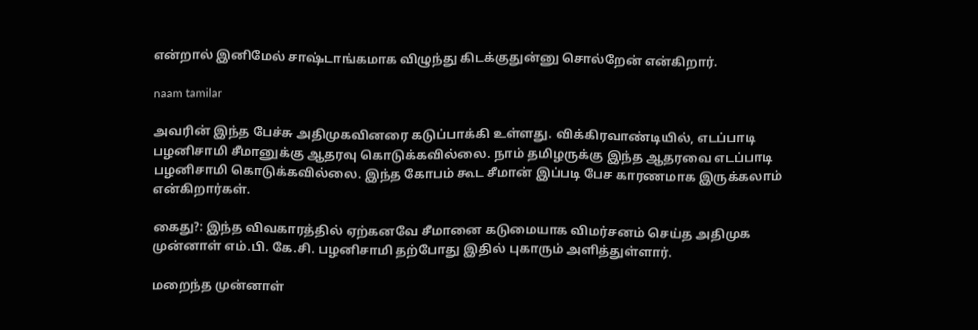என்றால் இனிமேல் சாஷ்டாங்கமாக விழுந்து கிடக்குதுன்னு சொல்றேன் என்கிறார்.

naam tamilar

அவரின் இந்த பேச்சு அதிமுகவினரை கடுப்பாக்கி உள்ளது. விக்கிரவாண்டியில், எடப்பாடி பழனிசாமி சீமானுக்கு ஆதரவு கொடுக்கவில்லை. நாம் தமிழருக்கு இந்த ஆதரவை எடப்பாடி பழனிசாமி கொடுக்கவில்லை. இந்த கோபம் கூட சீமான் இப்படி பேச காரணமாக இருக்கலாம் என்கிறார்கள்.

கைது?: இந்த விவகாரத்தில் ஏற்கனவே சீமானை கடுமையாக விமர்சனம் செய்த அதிமுக முன்னாள் எம்.பி. கே.சி. பழனிசாமி தற்போது இதில் புகாரும் அளித்துள்ளார்.

மறைந்த முன்னாள்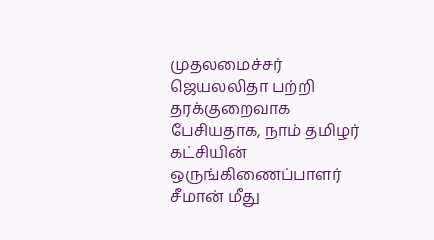முதலமைச்சர் ஜெயலலிதா பற்றி தரக்குறைவாக பேசியதாக, நாம் தமிழர் கட்சியின் ஒருங்கிணைப்பாளர் சீமான் மீது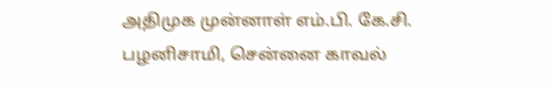அதிமுக முன்னாள் எம்.பி. கே.சி. பழனிசாமி, சென்னை காவல்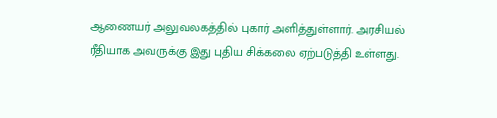ஆணையர் அலுவலகத்தில் புகார் அளித்துள்ளார். அரசியல் ரீதியாக அவருக்கு இது புதிய சிக்கலை ஏற்படுத்தி உள்ளது.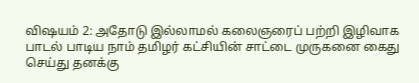விஷயம் 2: அதோடு இல்லாமல் கலைஞரைப் பற்றி இழிவாக பாடல் பாடிய நாம் தமிழர் கட்சியின் சாட்டை முருகனை கைது செய்து தனக்கு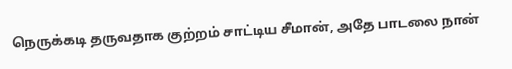நெருக்கடி தருவதாக குற்றம் சாட்டிய சீமான், அதே பாடலை நான்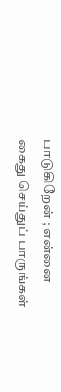பாடுகிறேன் ; என்னை கைது செய்துப் பாருங்கள்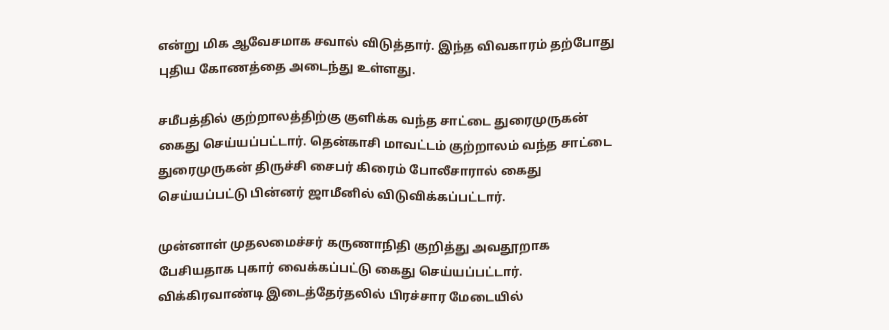என்று மிக ஆவேசமாக சவால் விடுத்தார். இந்த விவகாரம் தற்போது புதிய கோணத்தை அடைந்து உள்ளது.

சமீபத்தில் குற்றாலத்திற்கு குளிக்க வந்த சாட்டை துரைமுருகன் கைது செய்யப்பட்டார். தென்காசி மாவட்டம் குற்றாலம் வந்த சாட்டை துரைமுருகன் திருச்சி சைபர் கிரைம் போலீசாரால் கைது செய்யப்பட்டு பின்னர் ஜாமீனில் விடுவிக்கப்பட்டார்.

முன்னாள் முதலமைச்சர் கருணாநிதி குறித்து அவதூறாக பேசியதாக புகார் வைக்கப்பட்டு கைது செய்யப்பட்டார். விக்கிரவாண்டி இடைத்தேர்தலில் பிரச்சார மேடையில்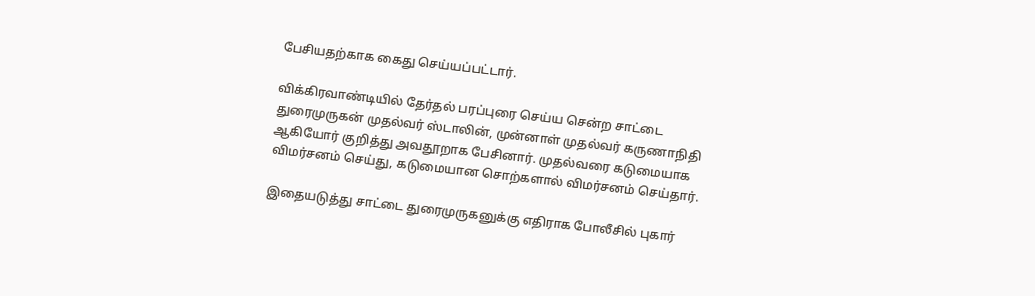பேசியதற்காக கைது செய்யப்பட்டார்.

விக்கிரவாண்டியில் தேர்தல் பரப்புரை செய்ய சென்ற சாட்டை துரைமுருகன் முதல்வர் ஸ்டாலின், முன்னாள் முதல்வர் கருணாநிதி ஆகியோர் குறித்து அவதூறாக பேசினார். முதல்வரை கடுமையாக விமர்சனம் செய்து, கடுமையான சொற்களால் விமர்சனம் செய்தார்.

இதையடுத்து சாட்டை துரைமுருகனுக்கு எதிராக போலீசில் புகார்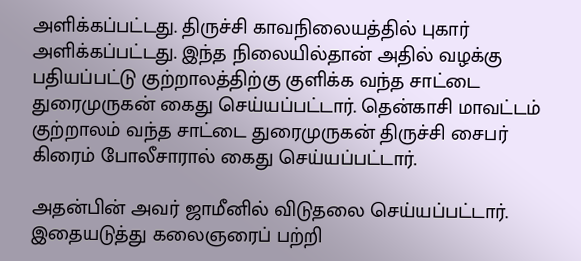அளிக்கப்பட்டது. திருச்சி காவநிலையத்தில் புகார் அளிக்கப்பட்டது. இந்த நிலையில்தான் அதில் வழக்கு பதியப்பட்டு குற்றாலத்திற்கு குளிக்க வந்த சாட்டை துரைமுருகன் கைது செய்யப்பட்டார். தென்காசி மாவட்டம் குற்றாலம் வந்த சாட்டை துரைமுருகன் திருச்சி சைபர் கிரைம் போலீசாரால் கைது செய்யப்பட்டார்.

அதன்பின் அவர் ஜாமீனில் விடுதலை செய்யப்பட்டார். இதையடுத்து கலைஞரைப் பற்றி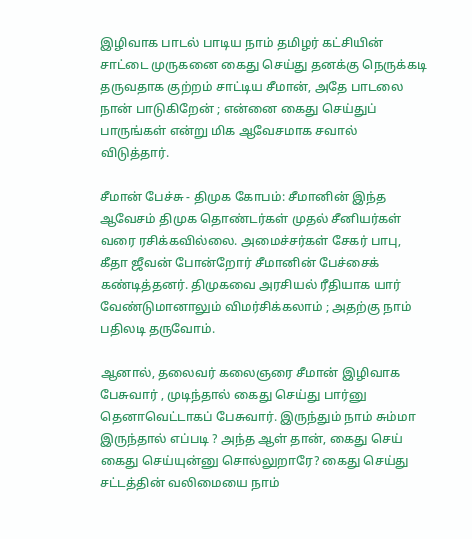இழிவாக பாடல் பாடிய நாம் தமிழர் கட்சியின் சாட்டை முருகனை கைது செய்து தனக்கு நெருக்கடி தருவதாக குற்றம் சாட்டிய சீமான், அதே பாடலை நான் பாடுகிறேன் ; என்னை கைது செய்துப் பாருங்கள் என்று மிக ஆவேசமாக சவால் விடுத்தார்.

சீமான் பேச்சு - திமுக கோபம்: சீமானின் இந்த ஆவேசம் திமுக தொண்டர்கள் முதல் சீனியர்கள் வரை ரசிக்கவில்லை. அமைச்சர்கள் சேகர் பாபு, கீதா ஜீவன் போன்றோர் சீமானின் பேச்சைக் கண்டித்தனர். திமுகவை அரசியல் ரீதியாக யார் வேண்டுமானாலும் விமர்சிக்கலாம் ; அதற்கு நாம் பதிலடி தருவோம்.

ஆனால், தலைவர் கலைஞரை சீமான் இழிவாக பேசுவார் , முடிந்தால் கைது செய்து பார்னு தெனாவெட்டாகப் பேசுவார். இருந்தும் நாம் சும்மா இருந்தால் எப்படி ? அந்த ஆள் தான், கைது செய் கைது செய்யுன்னு சொல்லுறாரே? கைது செய்து சட்டத்தின் வலிமையை நாம்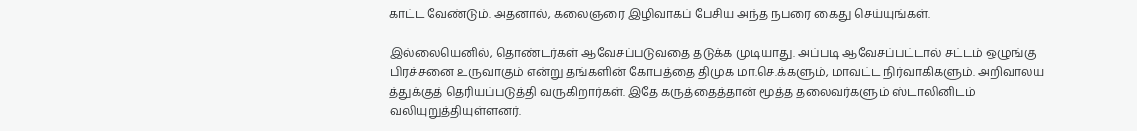காட்ட வேண்டும். அதனால், கலைஞரை இழிவாகப் பேசிய அந்த நபரை கைது செய்யுங்கள்.

இல்லையெனில், தொண்டர்கள் ஆவேசப்படுவதை தடுக்க முடியாது. அப்படி ஆவேசப்பட்டால் சட்டம் ஒழுங்கு பிரச்சனை உருவாகும் என்று தங்களின் கோபத்தை திமுக மா.செ.க்களும், மாவட்ட நிர்வாகிகளும். அறிவாலய த்துக்குத் தெரியப்படுத்தி வருகிறார்கள். இதே கருத்தைத்தான் மூத்த தலைவர்களும் ஸ்டாலினிடம் வலியுறுத்தியுள்ளனர்.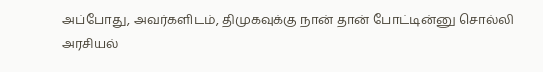அப்போது, அவர்களிடம், திமுகவுக்கு நான் தான் போட்டின்னு சொல்லி அரசியல்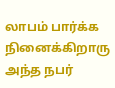லாபம் பார்க்க நினைக்கிறாரு அந்த நபர்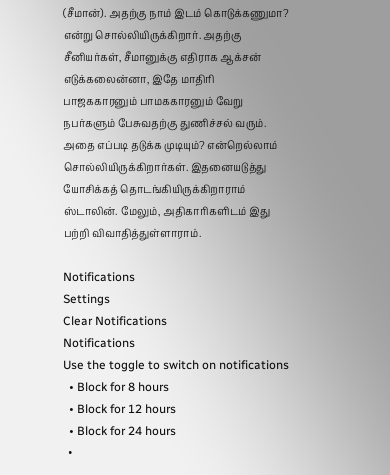(சீமான்). அதற்கு நாம் இடம் கொடுக்கணுமா? என்று சொல்லியிருக்கிறார். அதற்கு சீனியர்கள், சீமானுக்கு எதிராக ஆக்சன் எடுக்கலைன்னா, இதே மாதிரி பாஜககாரனும் பாமககாரனும் வேறு நபர்களும் பேசுவதற்கு துணிச்சல் வரும். அதை எப்படி தடுக்க முடியும்? என்றெல்லாம் சொல்லியிருக்கிறார்கள். இதனையடுத்து யோசிக்கத் தொடங்கியிருக்கிறாராம் ஸ்டாலின். மேலும், அதிகாரிகளிடம் இது பற்றி விவாதித்துள்ளாராம்.

Notifications
Settings
Clear Notifications
Notifications
Use the toggle to switch on notifications
  • Block for 8 hours
  • Block for 12 hours
  • Block for 24 hours
  •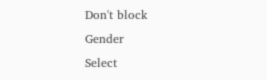Don't block
Gender
Select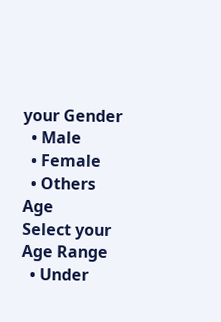your Gender
  • Male
  • Female
  • Others
Age
Select your Age Range
  • Under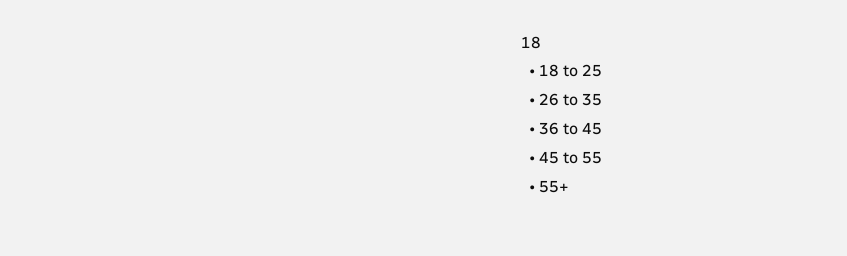18
  • 18 to 25
  • 26 to 35
  • 36 to 45
  • 45 to 55
  • 55+